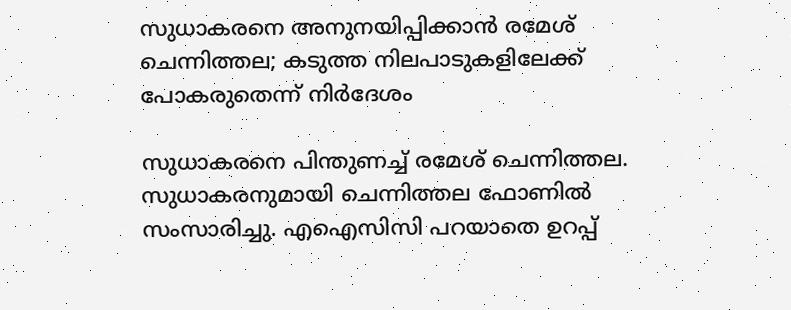സുധാകരനെ അനുനയിപ്പിക്കാന്‍ രമേശ് ചെന്നിത്തല; കടുത്ത നിലപാടുകളിലേക്ക് പോകരുതെന്ന് നിര്‍ദേശം

സുധാകരനെ പിന്തുണച്ച് രമേശ് ചെന്നിത്തല. സുധാകരനുമായി ചെന്നിത്തല ഫോണില്‍ സംസാരിച്ചു. എഐസിസി പറയാതെ ഉറപ്പ്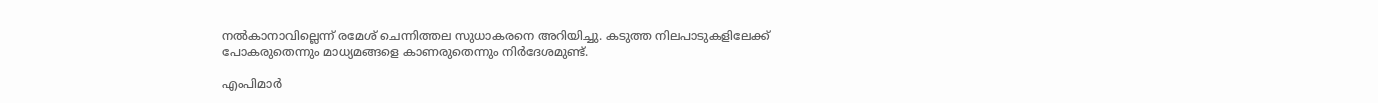നല്‍കാനാവില്ലെന്ന് രമേശ് ചെന്നിത്തല സുധാകരനെ അറിയിച്ചു. കടുത്ത നിലപാടുകളിലേക്ക് പോകരുതെന്നും മാധ്യമങ്ങളെ കാണരുതെന്നും നിര്‍ദേശമുണ്ട്.

എംപിമാര്‍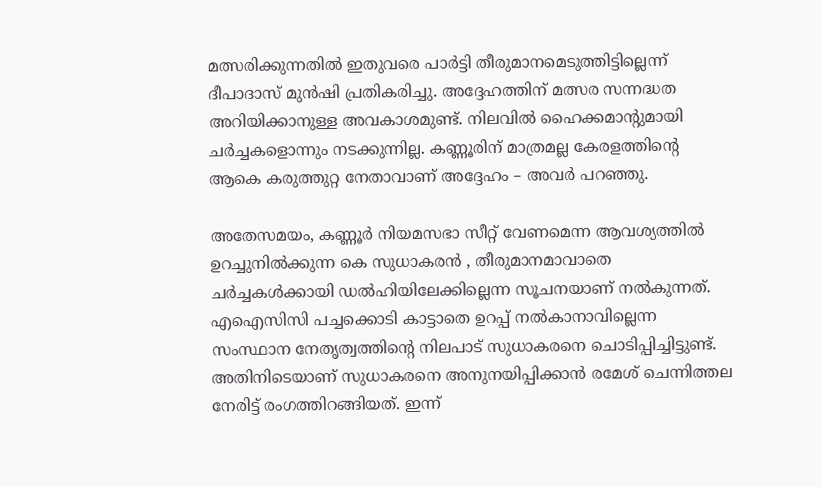മത്സരിക്കുന്നതില്‍ ഇതുവരെ പാര്‍ട്ടി തീരുമാനമെടുത്തിട്ടില്ലെന്ന് ദീപാദാസ് മുന്‍ഷി പ്രതികരിച്ചു. അദ്ദേഹത്തിന് മത്സര സന്നദ്ധത അറിയിക്കാനുള്ള അവകാശമുണ്ട്. നിലവില്‍ ഹൈക്കമാന്റുമായി ചര്‍ച്ചകളൊന്നും നടക്കുന്നില്ല. കണ്ണൂരിന് മാത്രമല്ല കേരളത്തിന്റെ ആകെ കരുത്തുറ്റ നേതാവാണ് അദ്ദേഹം – അവര്‍ പറഞ്ഞു.

അതേസമയം, കണ്ണൂര്‍ നിയമസഭാ സീറ്റ് വേണമെന്ന ആവശ്യത്തില്‍ ഉറച്ചുനില്‍ക്കുന്ന കെ സുധാകരന്‍ , തീരുമാനമാവാതെ ചര്‍ച്ചകള്‍ക്കായി ഡല്‍ഹിയിലേക്കില്ലെന്ന സൂചനയാണ് നല്‍കുന്നത്. എഐസിസി പച്ചക്കൊടി കാട്ടാതെ ഉറപ്പ് നല്‍കാനാവില്ലെന്ന സംസ്ഥാന നേതൃത്വത്തിന്റെ നിലപാട് സുധാകരനെ ചൊടിപ്പിച്ചിട്ടുണ്ട്. അതിനിടെയാണ് സുധാകരനെ അനുനയിപ്പിക്കാന്‍ രമേശ് ചെന്നിത്തല നേരിട്ട് രംഗത്തിറങ്ങിയത്. ഇന്ന്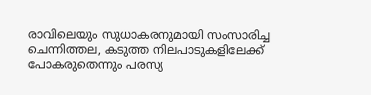രാവിലെയും സുധാകരനുമായി സംസാരിച്ച ചെന്നിത്തല, കടുത്ത നിലപാടുകളിലേക്ക് പോകരുതെന്നും പരസ്യ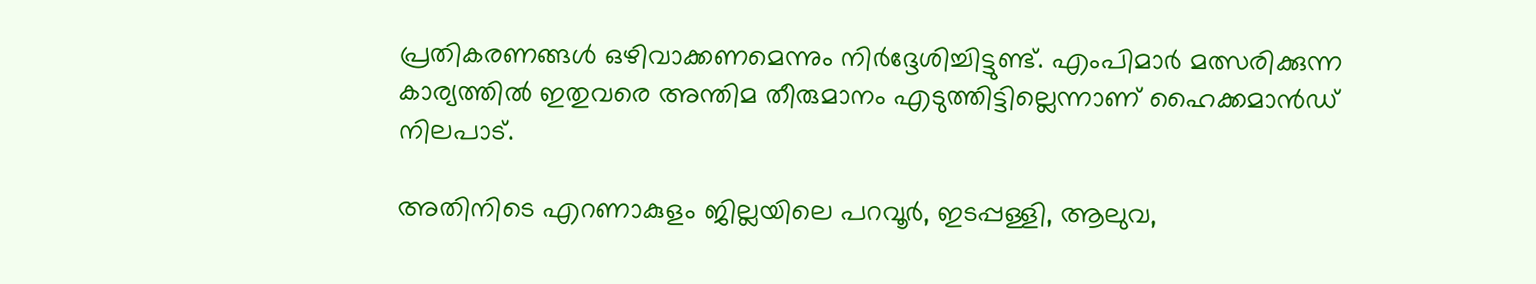പ്രതികരണങ്ങള്‍ ഒഴിവാക്കണമെന്നും നിര്‍ദ്ദേശിച്ചിട്ടുണ്ട്. എംപിമാര്‍ മത്സരിക്കുന്ന കാര്യത്തില്‍ ഇതുവരെ അന്തിമ തീരുമാനം എടുത്തിട്ടില്ലെന്നാണ് ഹൈക്കമാന്‍ഡ് നിലപാട്.

അതിനിടെ എറണാകുളം ജില്ലയിലെ പറവൂര്‍, ഇടപ്പള്ളി, ആലുവ,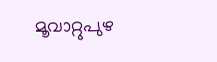മൂവാറ്റുപുഴ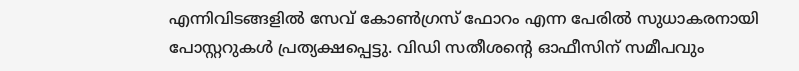എന്നിവിടങ്ങളില്‍ സേവ് കോണ്‍ഗ്രസ് ഫോറം എന്ന പേരില്‍ സുധാകരനായി പോസ്റ്ററുകള്‍ പ്രത്യക്ഷപ്പെട്ടു. വിഡി സതീശന്റെ ഓഫീസിന് സമീപവും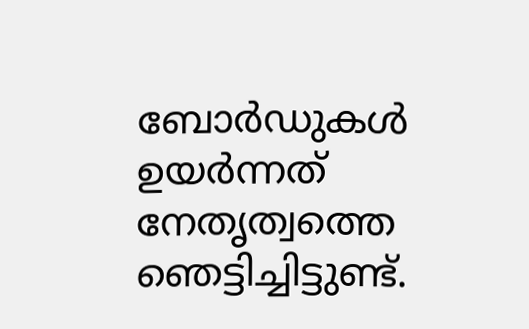ബോര്‍ഡുകള്‍ ഉയര്‍ന്നത് നേതൃത്വത്തെ ഞെട്ടിച്ചിട്ടുണ്ട്.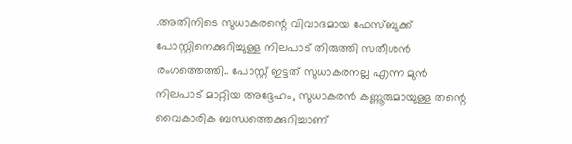.അതിനിടെ സുധാകരന്റെ വിവാദമായ ഫേസ്ബുക്ക് പോസ്റ്റിനെക്കുറിച്ചുള്ള നിലപാട് തിരുത്തി സതീശന്‍ രംഗത്തെത്തി.. പോസ്റ്റ് ഇട്ടത് സുധാകരനല്ല എന്ന മുന്‍ നിലപാട് മാറ്റിയ അദ്ദേഹം, സുധാകരന്‍ കണ്ണൂരുമായുള്ള തന്റെ വൈകാരിക ബന്ധത്തെക്കുറിച്ചാണ്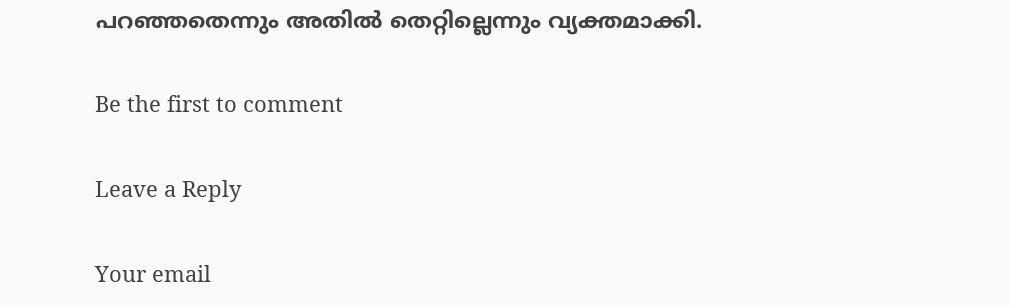പറഞ്ഞതെന്നും അതില്‍ തെറ്റില്ലെന്നും വ്യക്തമാക്കി.

Be the first to comment

Leave a Reply

Your email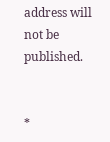address will not be published.


*